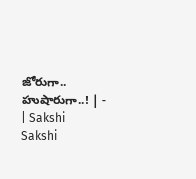జోరుగా.. హుషారుగా..! | - | Sakshi
Sakshi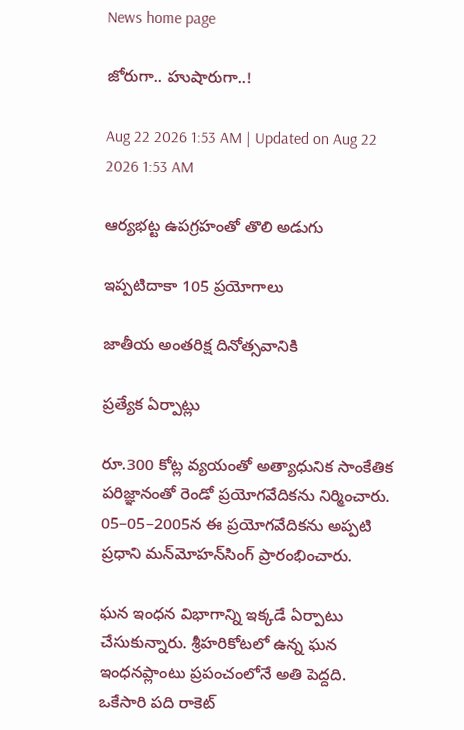News home page

జోరుగా.. హుషారుగా..!

Aug 22 2026 1:53 AM | Updated on Aug 22 2026 1:53 AM

ఆర్యభట్ట ఉపగ్రహంతో తొలి అడుగు

ఇప్పటిదాకా 105 ప్రయోగాలు

జాతీయ అంతరిక్ష దినోత్సవానికి

ప్రత్యేక ఏర్పాట్లు

రూ.300 కోట్ల వ్యయంతో అత్యాధునిక సాంకేతిక పరిజ్ఞానంతో రెండో ప్రయోగవేదికను నిర్మించారు. 05–05–2005న ఈ ప్రయోగవేదికను అప్పటి ప్రధాని మన్‌మోహన్‌సింగ్‌ ప్రారంభించారు.

ఘన ఇంధన విభాగాన్ని ఇక్కడే ఏర్పాటు చేసుకున్నారు. శ్రీహరికోటలో ఉన్న ఘన ఇంధనప్లాంటు ప్రపంచంలోనే అతి పెద్దది. ఒకేసారి పది రాకెట్‌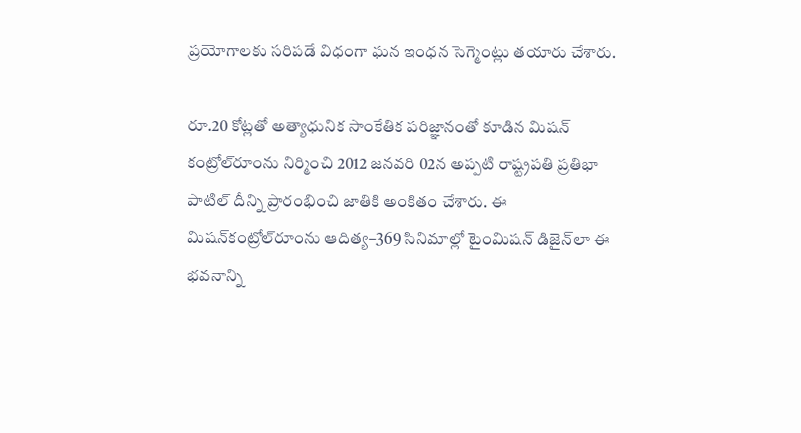ప్రయోగాలకు సరిపడే విధంగా ఘన ఇంధన సెగ్మెంట్లు తయారు చేశారు.

రూ.20 కోట్లతో అత్యాధునిక సాంకేతిక పరిజ్ఞానంతో కూడిన మిషన్‌ కంట్రోల్‌రూంను నిర్మించి 2012 జనవరి 02న అప్పటి రాష్ట్రపతి ప్రతిభా పాటిల్‌ దీన్ని ప్రారంభించి జాతికి అంకితం చేశారు. ఈ మిషన్‌కంట్రోల్‌రూంను ఆదిత్య–369 సినిమాల్లో టైంమిషన్‌ డిజైన్‌లా ఈ భవనాన్ని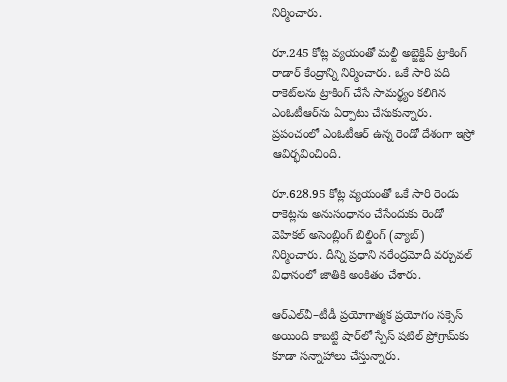నిర్మించారు.

రూ.245 కోట్ల వ్యయంతో మల్టీ అబ్జెక్టివ్‌ ట్రాకింగ్‌ రాడార్‌ కేంద్రాన్ని నిర్మించారు. ఒకే సారి పది రాకెట్‌లను ట్రాకింగ్‌ చేసే సామర్థ్యం కలిగిన ఎంఓటీఆర్‌ను ఏర్పాటు చేసుకున్నారు. ప్రపంచంలో ఎంఓటీఆర్‌ ఉన్న రెండో దేశంగా ఇస్రో ఆవిర్భవించింది.

రూ.628.95 కోట్ల వ్యయంతో ఒకే సారి రెండు రాకెట్లను అనుసంధానం చేసేందుకు రెండో వెహికల్‌ అసెంబ్లింగ్‌ బిల్డింగ్‌ (వ్యాబ్‌) నిర్మించారు. దీన్ని ప్రధాని నరేంద్రమోదీ వర్చువల్‌ విధానంలో జాతికి అంకితం చేశారు.

ఆర్‌ఎల్‌వీ–టీడీ ప్రయోగాత్మక ప్రయోగం సక్సెస్‌ అయింది కాబట్టి షార్‌లో స్పేస్‌ షటిల్‌ ప్రోగ్రామ్‌కు కూడా సన్నాహాలు చేస్తున్నారు.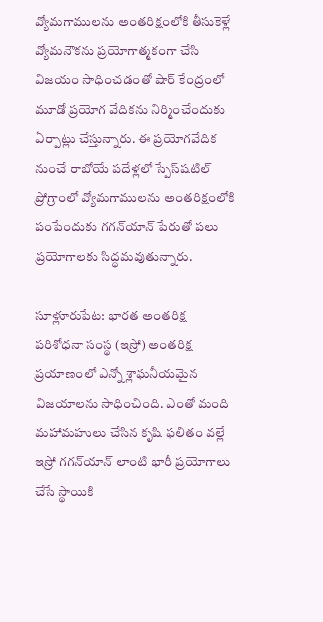వ్యోమగాములను అంతరిక్షంలోకి తీసుకెళ్లే వ్యోమనౌకను ప్రయోగాత్మకంగా చేసి విజయం సాధించడంతో షార్‌ కేంద్రంలో మూడో ప్రయోగ వేదికను నిర్మించేందుకు ఏర్పాట్లు చేస్తున్నారు. ఈ ప్రయోగవేదిక నుంచే రాబోయే పదేళ్లలో స్పేస్‌షటిల్‌ ప్రోగ్రాంలో వ్యోమగాములను అంతరిక్షంలోకి పంపేందుకు గగన్‌యాన్‌ పేరుతో పలు ప్రయోగాలకు సిద్ధమవుతున్నారు.

సూళ్లూరుపేట: భారత అంతరిక్ష పరిశోధనా సంస్థ (ఇస్రో) అంతరిక్ష ప్రయాణంలో ఎన్నో శ్లాఘనీయమైన విజయాలను సాధించింది. ఎంతో మంది మహామహులు చేసిన కృషి ఫలితం వల్లే ఇస్రో గగన్‌యాన్‌ లాంటి భారీ ప్రయోగాలు చేసే స్థాయికి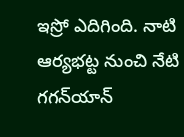ఇస్రో ఎదిగింది. నాటి ఆర్యభట్ట నుంచి నేటి గగన్‌యాన్‌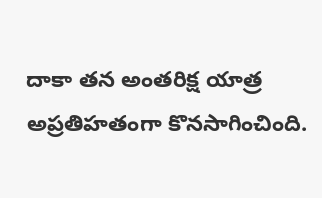దాకా తన అంతరిక్ష యాత్ర అప్రతిహతంగా కొనసాగించింది.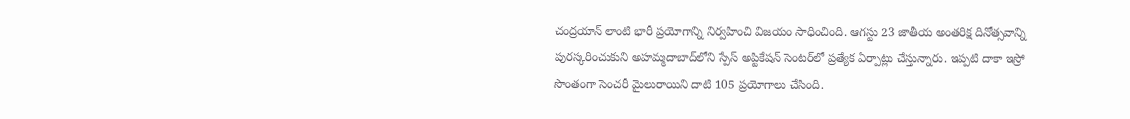చంద్రయాన్‌ లాంటి భారీ ప్రయోగాన్ని నిర్వహించి విజయం సాధించింది. ఆగస్టు 23 జాతీయ అంతరిక్ష దినోత్సవాన్ని పురస్కరించుకుని అహమ్మదాబాద్‌లోని స్పేస్‌ అప్టికేషన్‌ సెంటర్‌లో ప్రత్యేక ఏర్పాట్లు చేస్తున్నారు. ఇప్పటి దాకా ఇస్రో సొంతంగా సెంచరీ మైలురాయిని దాటి 105 ప్రయోగాలు చేసింది.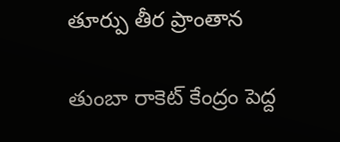తూర్పు తీర ప్రాంతాన

తుంబా రాకెట్‌ కేంద్రం పెద్ద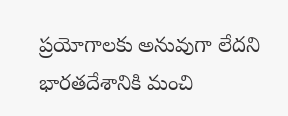ప్రయోగాలకు అనువుగా లేదని భారతదేశానికి మంచి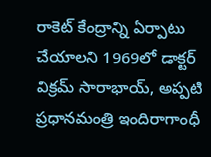రాకెట్‌ కేంద్రాన్ని ఏర్పాటు చేయాలని 1969లో డాక్టర్‌ విక్రమ్‌ సారాభాయ్‌, అప్పటి ప్రధానమంత్రి ఇందిరాగాంధీ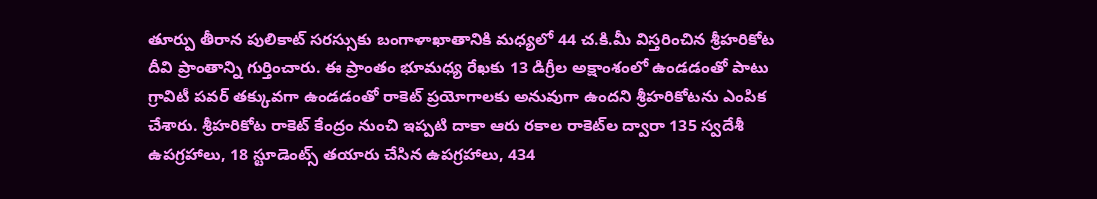తూర్పు తీరాన పులికాట్‌ సరస్సుకు బంగాళాఖాతానికి మధ్యలో 44 చ.కి.మీ విస్తరించిన శ్రీహరికోట దీవి ప్రాంతాన్ని గుర్తించారు. ఈ ప్రాంతం భూమధ్య రేఖకు 13 డిగ్రీల అక్షాంశంలో ఉండడంతో పాటు గ్రావిటీ పవర్‌ తక్కువగా ఉండడంతో రాకెట్‌ ప్రయోగాలకు అనువుగా ఉందని శ్రీహరికోటను ఎంపిక చేశారు. శ్రీహరికోట రాకెట్‌ కేంద్రం నుంచి ఇప్పటి దాకా ఆరు రకాల రాకెట్‌ల ద్వారా 135 స్వదేశీ ఉపగ్రహాలు, 18 స్టూడెంట్స్‌ తయారు చేసిన ఉపగ్రహాలు, 434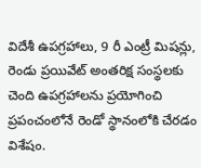విదేశీ ఉపగ్రహాలు, 9 రీ ఎంట్రీ మిషన్లు, రెండు ప్రయివేట్‌ అంతరిక్ష సంస్థలకు చెంది ఉపగ్రహాలను ప్రయోగించి ప్రపంచంలోనే రెండో స్థానంలోకి చేరడం విశేషం.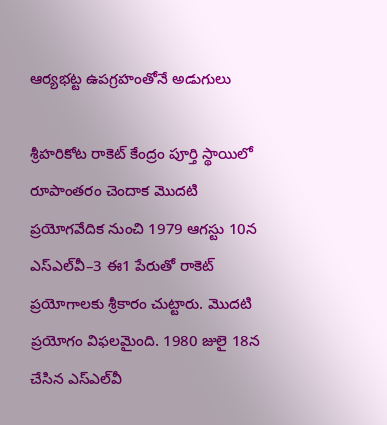ఆర్యభట్ట ఉపగ్రహంతోనే అడుగులు

శ్రీహరికోట రాకెట్‌ కేంద్రం పూర్తి స్థాయిలో రూపాంతరం చెందాక మొదటి ప్రయోగవేదిక నుంచి 1979 ఆగస్టు 10న ఎస్‌ఎల్‌వీ–3 ఈ1 పేరుతో రాకెట్‌ ప్రయోగాలకు శ్రీకారం చుట్టారు. మొదటి ప్రయోగం విఫలమైంది. 1980 జులై 18న చేసిన ఎస్‌ఎల్‌వీ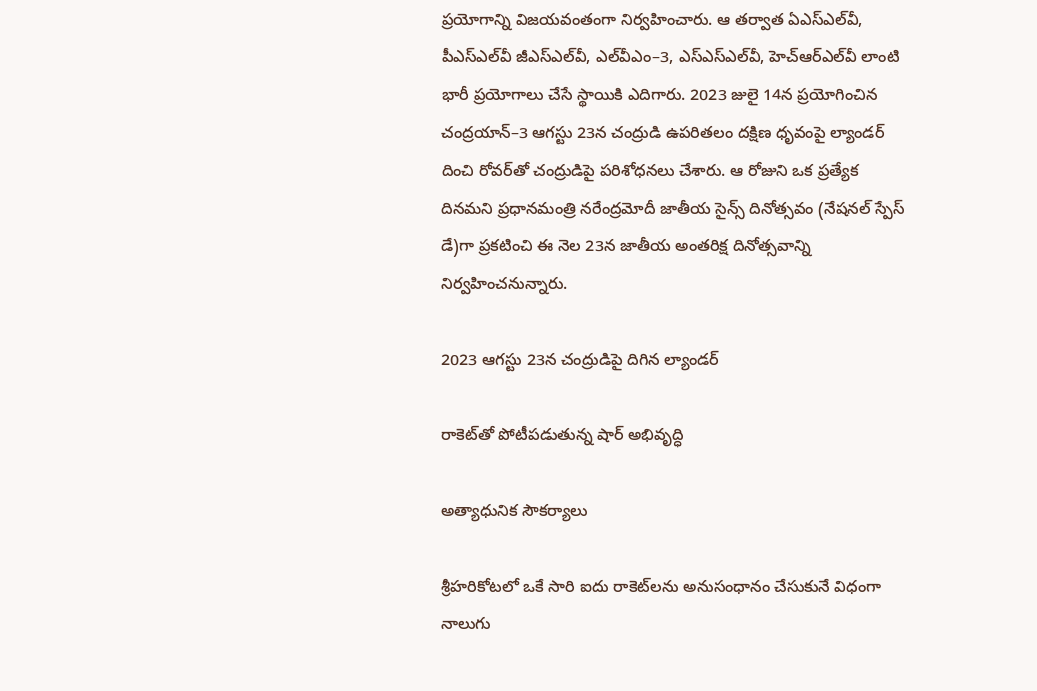ప్రయోగాన్ని విజయవంతంగా నిర్వహించారు. ఆ తర్వాత ఏఎస్‌ఎల్‌వీ, పీఎస్‌ఎల్‌వీ జీఎస్‌ఎల్‌వీ, ఎల్‌వీఎం–3, ఎస్‌ఎస్‌ఎల్‌వీ, హెచ్‌ఆర్‌ఎల్‌వీ లాంటి భారీ ప్రయోగాలు చేసే స్థాయికి ఎదిగారు. 2023 జులై 14న ప్రయోగించిన చంద్రయాన్‌–3 ఆగస్టు 23న చంద్రుడి ఉపరితలం దక్షిణ ధృవంపై ల్యాండర్‌ దించి రోవర్‌తో చంద్రుడిపై పరిశోధనలు చేశారు. ఆ రోజుని ఒక ప్రత్యేక దినమని ప్రధానమంత్రి నరేంద్రమోదీ జాతీయ సైన్స్‌ దినోత్సవం (నేషనల్‌ స్పేస్‌ డే)గా ప్రకటించి ఈ నెల 23న జాతీయ అంతరిక్ష దినోత్సవాన్ని నిర్వహించనున్నారు.

2023 ఆగస్టు 23న చంద్రుడిపై దిగిన ల్యాండర్‌

రాకెట్‌తో పోటీపడుతున్న షార్‌ అభివృద్ధి

అత్యాధునిక సౌకర్యాలు

శ్రీహరికోటలో ఒకే సారి ఐదు రాకెట్‌లను అనుసంధానం చేసుకునే విధంగా నాలుగు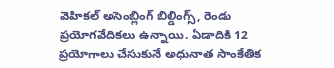వెహికల్‌ అసెంబ్లింగ్‌ బిల్డింగ్స్‌, రెండు ప్రయోగవేదికలు ఉన్నాయి. ఏడాదికి 12 ప్రయోగాలు చేసుకునే అధునాత సాంకేతిక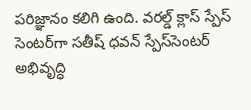పరిజ్ఞానం కలిగి ఉంది. వరల్డ్‌ క్లాస్‌ స్పేస్‌ సెంటర్‌గా సతీష్‌ ధవన్‌ స్పేస్‌సెంటర్‌ అభివృద్ధి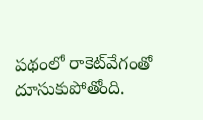పథంలో రాకెట్‌వేగంతో దూసుకుపోతోంది.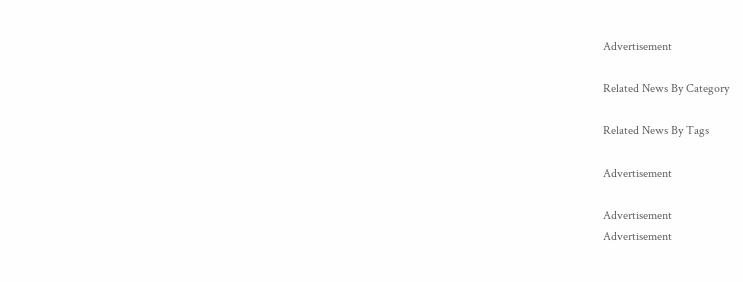Advertisement

Related News By Category

Related News By Tags

Advertisement

Advertisement
Advertisement